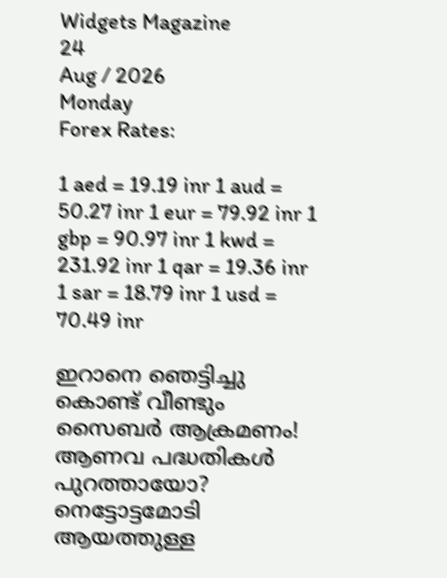Widgets Magazine
24
Aug / 2026
Monday
Forex Rates:

1 aed = 19.19 inr 1 aud = 50.27 inr 1 eur = 79.92 inr 1 gbp = 90.97 inr 1 kwd = 231.92 inr 1 qar = 19.36 inr 1 sar = 18.79 inr 1 usd = 70.49 inr

ഇറാനെ ഞെട്ടിച്ചു കൊണ്ട് വീണ്ടും സൈബർ ആക്രമണം! ആണവ പദ്ധതികള്‍ പുറത്തായോ? നെട്ടോട്ടമോടി ആയത്തുള്ള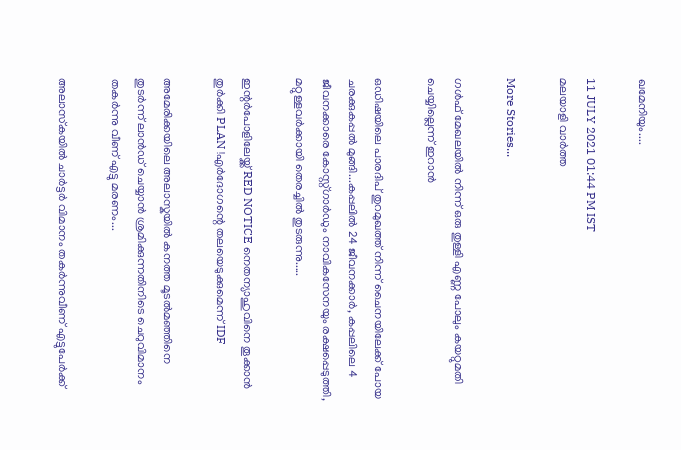ഖമേനിയും....

11 JULY 2021 01:44 PM IST
മലയാളി വാര്‍ത്ത

More Stories...

ഗള്‍ഫ് മേഖലയില്‍ നിന്ന് ഒരു തുള്ളി എണ്ണ പോലും കയറ്റുമതി ചെയ്യില്ലെന്ന് ഇറാന്‍

ഒഡിഷയിലെ പാരദിപ് തുറമുഖത്ത് നിന്ന് ചൈനയിലേക്ക് പോയ ചരക്കുകപ്പൽ മുങ്ങി...കപ്പലിൽ 24 ജീവനക്കാർ, കപ്പലിലെ 4 ജീവനക്കാരെ കോസ്റ്റ്ഗാ‌ർഡും നാവികസേനയും രക്ഷപ്പെടുത്തി, മറ്റുള്ളവർക്കായി തെരച്ചിൽ തുടരുന്നു.....

ഇന്റർപോളിലേയ്ക്ക് RED NOTICE നെതന്യാഹുവിനെ തൂക്കാൻ തുർക്കി PLAN !എർദോഗന്റെ തലയെടുക്കുമെന്ന് IDF

അമേരിക്കയിലെ അലാസ്കയിൽ കനത്ത മൂടൽമഞ്ഞിനെ തുടർന്ന് ലാൻഡ് ചെയ്യാൻ ശ്രമിക്കുന്നതിനിടെ ചെറുവിമാനം തകർന്നു വീണ് എട്ടു മരണം...

അലാസ്‌കയില്‍ ചാര്‍ട്ടര്‍ വിമാനം തകര്‍ന്നുവീണ് എട്ടുപേര്‍ക്ക്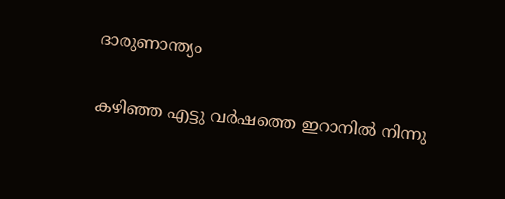ദാരുണാന്ത്യം

കഴിഞ്ഞ എട്ടു വര്‍ഷത്തെ ഇറാനില്‍ നിന്നു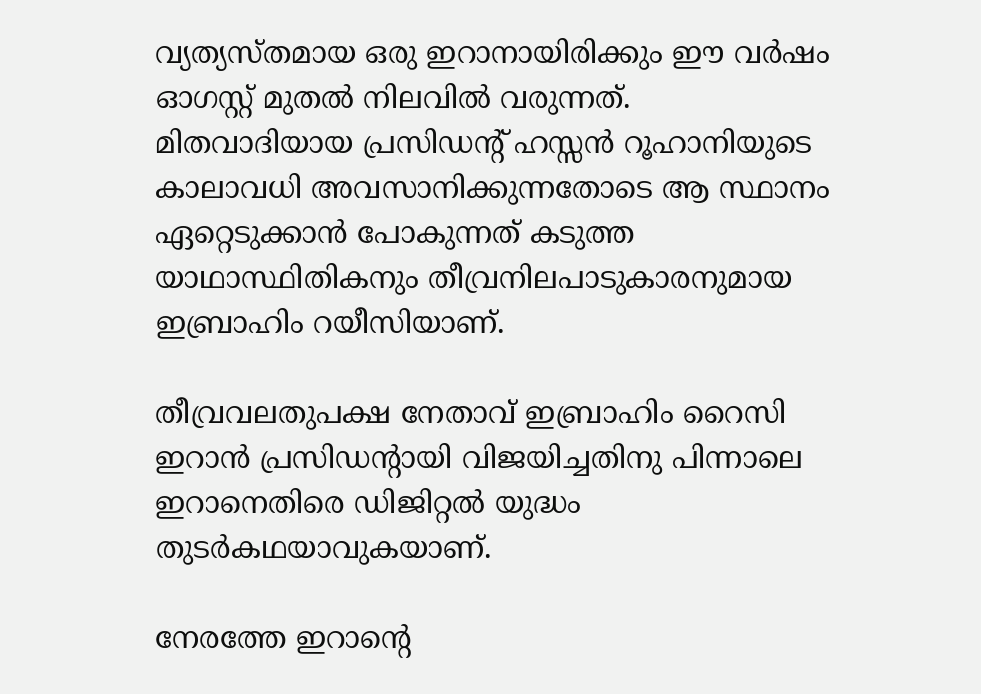വ്യത്യസ്തമായ ഒരു ഇറാനായിരിക്കും ഈ വര്‍ഷം ഓഗസ്റ്റ് മുതല്‍ നിലവിൽ വരുന്നത്. മിതവാദിയായ പ്രസിഡന്‍റ് ഹസ്സന്‍ റൂഹാനിയുടെ കാലാവധി അവസാനിക്കുന്നതോടെ ആ സ്ഥാനം ഏറ്റെടുക്കാന്‍ പോകുന്നത് കടുത്ത യാഥാസ്ഥിതികനും തീവ്രനിലപാടുകാരനുമായ ഇബ്രാഹിം റയീസിയാണ്.

തീവ്രവലതുപക്ഷ നേതാവ് ഇബ്രാഹിം റൈസി ഇറാൻ പ്രസിഡൻ്റായി വിജയിച്ചതിനു പിന്നാലെ ഇറാനെതിരെ ഡിജിറ്റൽ യുദ്ധം തുടർകഥയാവുകയാണ്.

നേരത്തേ ഇറാൻ്റെ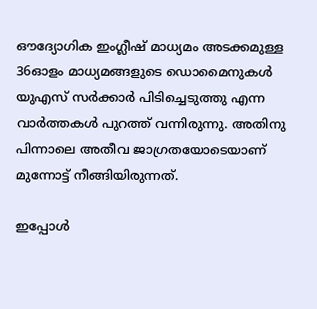ഔദ്യോഗിക ഇംഗ്ലീഷ് മാധ്യമം അടക്കമുള്ള 36ഓളം മാധ്യമങ്ങളുടെ ഡൊമൈനുകൾ യുഎസ് സര്‍ക്കാര്‍ പിടിച്ചെടുത്തു എന്ന വാർത്തകൾ പുറത്ത് വന്നിരുന്നു. അതിനു പിന്നാലെ അതീവ ജാഗ്രതയോടെയാണ് മുന്നോട്ട് നീങ്ങിയിരുന്നത്.

ഇപ്പോൾ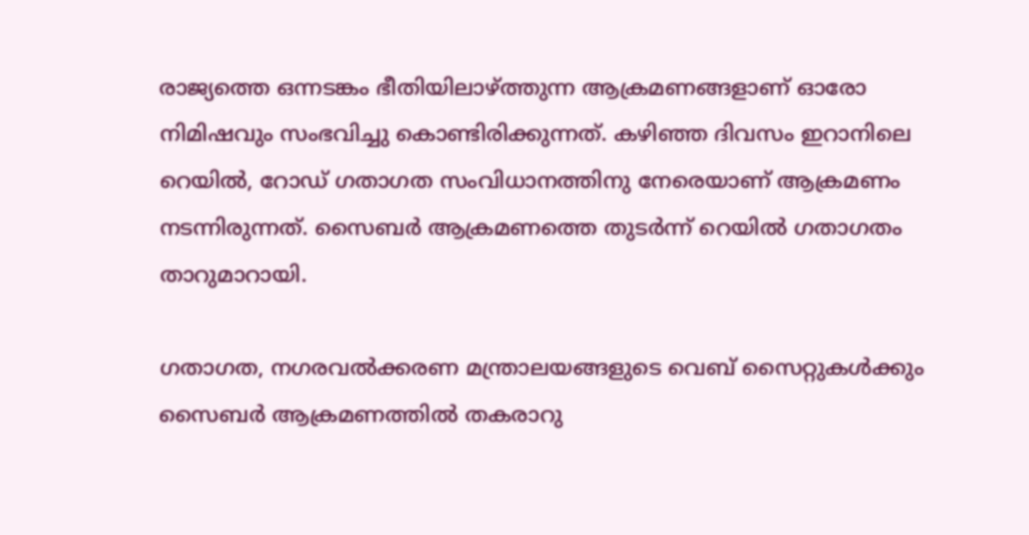രാജ്യത്തെ ഒന്നടങ്കം ഭീതിയിലാഴ്ത്തുന്ന ആക്രമണങ്ങളാണ് ഓരോ നിമിഷവും സംഭവിച്ചു കൊണ്ടിരിക്കുന്നത്. കഴിഞ്ഞ ദിവസം ഇറാനിലെ റെയില്‍, റോഡ് ഗതാഗത സംവിധാനത്തിനു നേരെയാണ് ആക്രമണം നടന്നിരുന്നത്. സൈബര്‍ ആക്രമണത്തെ തുടര്‍ന്ന് റെയില്‍ ഗതാഗതം താറുമാറായി.

ഗതാഗത, നഗരവല്‍ക്കരണ മന്ത്രാലയങ്ങളുടെ വെബ് സൈറ്റുകള്‍ക്കും സൈബര്‍ ആക്രമണത്തില്‍ തകരാറു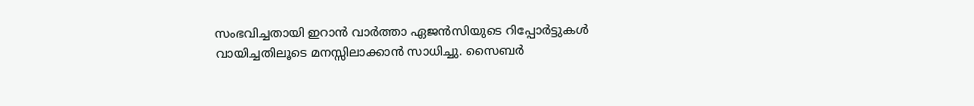സംഭവിച്ചതായി ഇറാൻ വാര്‍ത്താ ഏജന്‍സിയുടെ റിപ്പോര്‍ട്ടുകൾ വായിച്ചതിലൂടെ മനസ്സിലാക്കാൻ സാധിച്ചു. സൈബര്‍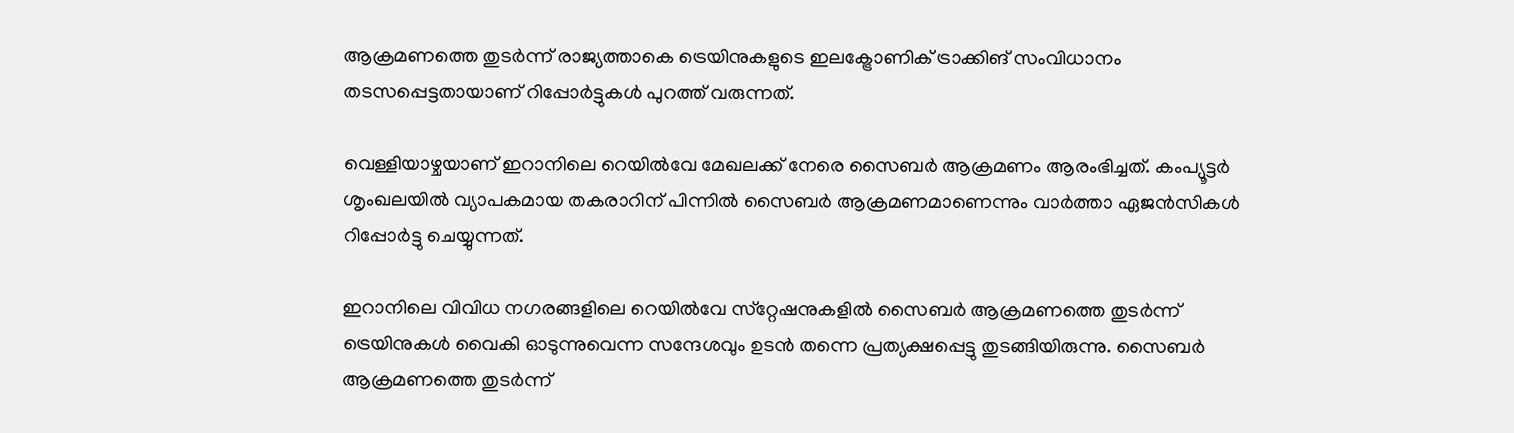ആക്രമണത്തെ തുടര്‍ന്ന് രാജ്യത്താകെ ട്രെയിനുകളുടെ ഇലക്ട്രോണിക് ട്രാക്കിങ് സംവിധാനം തടസപ്പെട്ടതായാണ് റിപ്പോര്‍ട്ടുകൾ പുറത്ത് വരുന്നത്.

വെള്ളിയാഴ്ചയാണ് ഇറാനിലെ റെയില്‍വേ മേഖലക്ക് നേരെ സൈബര്‍ ആക്രമണം ആരംഭിച്ചത്. കംപ്യൂട്ടര്‍ ശൃംഖലയില്‍ വ്യാപകമായ തകരാറിന് പിന്നില്‍ സൈബര്‍ ആക്രമണമാണെന്നും വാര്‍ത്താ ഏജന്‍സികള്‍ റിപ്പോര്‍ട്ടു ചെയ്യുന്നത്.

ഇറാനിലെ വിവിധ നഗരങ്ങളിലെ റെയില്‍വേ സ്‌റ്റേഷനുകളില്‍ സൈബര്‍ ആക്രമണത്തെ തുടര്‍ന്ന് ട്രെയിനുകള്‍ വൈകി ഓടുന്നുവെന്ന സന്ദേശവും ഉടൻ തന്നെ പ്രത്യക്ഷപ്പെട്ടു തുടങ്ങിയിരുന്നു. സൈബര്‍ ആക്രമണത്തെ തുടര്‍ന്ന്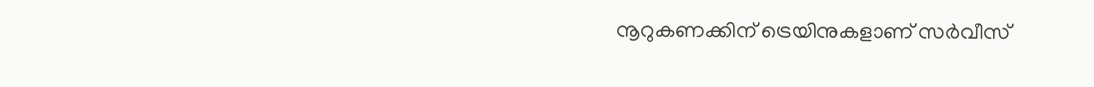നൂറുകണക്കിന് ട്രെയിനുകളാണ് സർവീസ്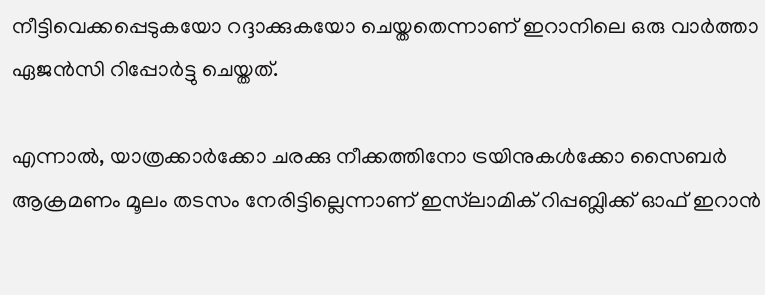നീട്ടിവെക്കപ്പെടുകയോ റദ്ദാക്കുകയോ ചെയ്തതെന്നാണ് ഇറാനിലെ ഒരു വാര്‍ത്താ ഏജന്‍സി റിപ്പോര്‍ട്ടു ചെയ്തത്.

എന്നാൽ, യാത്രക്കാര്‍ക്കോ ചരക്കു നീക്കത്തിനോ ട്രയിനുകള്‍ക്കോ സൈബര്‍ ആക്രമണം മൂലം തടസം നേരിട്ടില്ലെന്നാണ് ഇസ്‌ലാമിക് റിപ്പബ്ലിക്ക് ഓഫ് ഇറാന്‍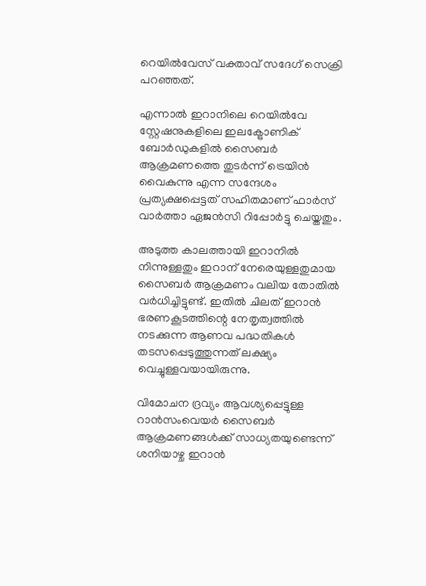റെയില്‍വേസ് വക്താവ് സദേഗ് സെക്രി പറഞ്ഞത്.

എന്നാല്‍ ഇറാനിലെ റെയില്‍വേ സ്റ്റേഷനുകളിലെ ഇലക്ട്രോണിക് ബോര്‍ഡുകളില്‍ സൈബര്‍ ആക്രമണത്തെ തുടര്‍ന്ന് ട്രെയിന്‍ വൈകുന്നു എന്ന സന്ദേശം പ്രത്യക്ഷപ്പെട്ടത് സഹിതമാണ് ഫാര്‍സ് വാര്‍ത്താ ഏജന്‍സി റിപ്പോര്‍ട്ടു ചെയ്തതും.

അടുത്ത കാലത്തായി ഇറാനില്‍ നിന്നുള്ളതും ഇറാന് നേരെയുള്ളതുമായ സൈബര്‍ ആക്രമണം വലിയ തോതില്‍ വര്‍ധിച്ചിട്ടുണ്ട്. ഇതില്‍ ചിലത് ഇറാന്‍ ഭരണകൂടത്തിന്റെ നേതൃത്വത്തില്‍ നടക്കുന്ന ആണവ പദ്ധതികള്‍ തടസപ്പെടുത്തുന്നത് ലക്ഷ്യം വെച്ചുള്ളവയായിരുന്നു.

വിമോചന ദ്രവ്യം ആവശ്യപ്പെട്ടുള്ള റാന്‍സംവെയര്‍ സൈബര്‍ ആക്രമണങ്ങള്‍ക്ക് സാധ്യതയുണ്ടെന്ന് ശനിയാഴ്ച ഇറാന്‍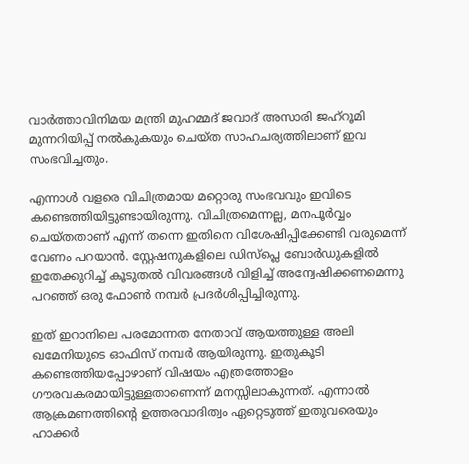വാര്‍ത്താവിനിമയ മന്ത്രി മുഹമ്മദ് ജവാദ് അസാരി ജഹ്‌റൂമി മുന്നറിയിപ്പ് നല്‍കുകയും ചെയ്ത സാഹചര്യത്തിലാണ് ഇവ സംഭവിച്ചതും.

എന്നാൾ വളരെ വിചിത്രമായ മറ്റൊരു സംഭവവും ഇവിടെ കണ്ടെത്തിയിട്ടുണ്ടായിരുന്നു. വിചിത്രമെന്നല്ല, മനപൂർവ്വം ചെയ്തതാണ് എന്ന് തന്നെ ഇതിനെ വിശേഷിപ്പിക്കേണ്ടി വരുമെന്ന് വേണം പറയാൻ. സ്റ്റേഷനുകളിലെ ഡിസ്‌പ്ലെ ബോര്‍ഡുകളില്‍ ഇതേക്കുറിച്ച് കൂടുതല്‍ വിവരങ്ങള്‍ വിളിച്ച് അന്വേഷിക്കണമെന്നു പറഞ്ഞ് ഒരു ഫോണ്‍ നമ്പർ പ്രദർശിപ്പിച്ചിരുന്നു.

ഇത് ഇറാനിലെ പരമോന്നത നേതാവ് ആയത്തുള്ള അലി ഖമേനിയുടെ ഓഫിസ് നമ്പര്‍ ആയിരുന്നു. ഇതുകൂടി കണ്ടെത്തിയപ്പോഴാണ് വിഷയം എത്രത്തോളം ഗൗരവകരമായിട്ടുള്ളതാണെന്ന് മനസ്സിലാകുന്നത്. എന്നാൽ ആക്രമണത്തിന്റെ ഉത്തരവാദിത്വം ഏറ്റെടുത്ത് ഇതുവരെയും ഹാക്കർ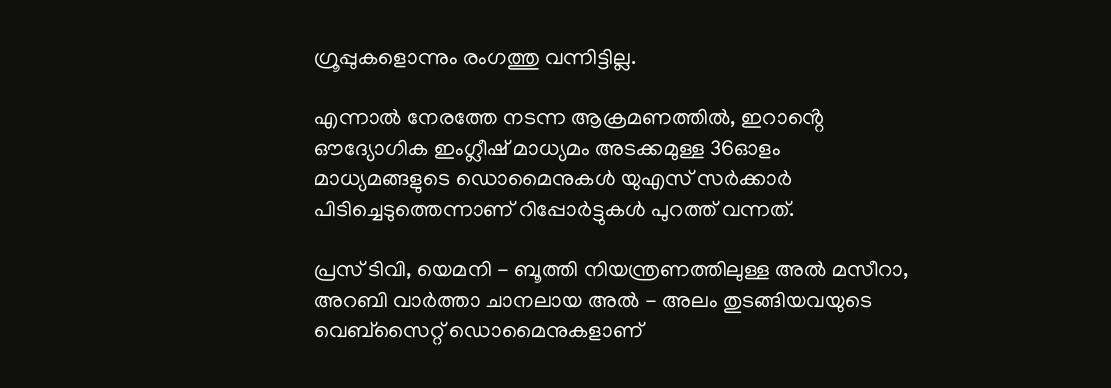ഗ്രൂപ്പുകളൊന്നും രംഗത്തു വന്നിട്ടില്ല.

എന്നാൽ നേരത്തേ നടന്ന ആക്രമണത്തിൽ, ഇറാൻ്റെ ഔദ്യോഗിക ഇംഗ്ലീഷ് മാധ്യമം അടക്കമുള്ള 36ഓളം മാധ്യമങ്ങളുടെ ഡൊമൈനുകൾ യുഎസ് സര്‍ക്കാര്‍ പിടിച്ചെടുത്തെന്നാണ് റിപ്പോര്‍ട്ടുകൾ പുറത്ത് വന്നത്.

പ്രസ് ടിവി, യെമനി - ബൂത്തി നിയന്ത്രണത്തിലുള്ള അൽ മസീറാ, അറബി വാര്‍ത്താ ചാനലായ അൽ - അലം തുടങ്ങിയവയുടെ വെബ്സൈറ്റ് ഡൊമൈനുകളാണ്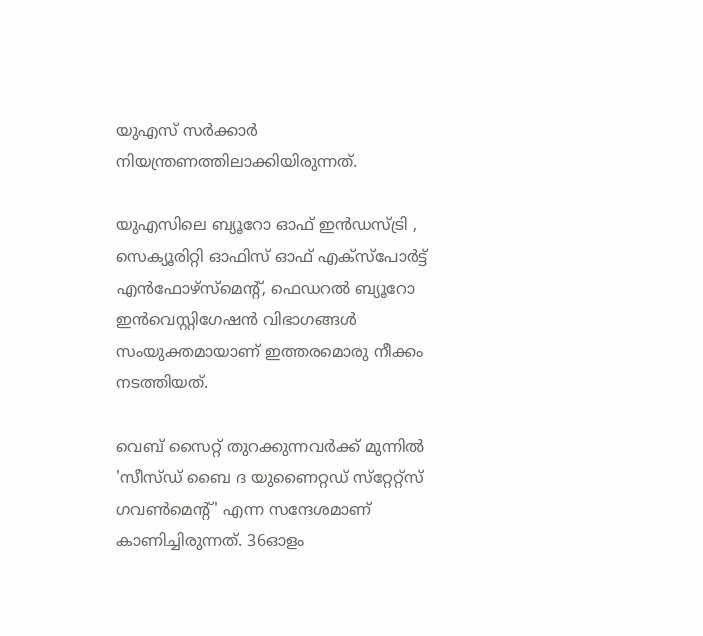യുഎസ് സര്‍ക്കാര്‍ നിയന്ത്രണത്തിലാക്കിയിരുന്നത്.

യുഎസിലെ ബ്യൂറോ ഓഫ് ഇന്‍ഡസ്ട്രി , സെക്യൂരിറ്റി ഓഫിസ് ഓഫ് എക്‌സ്‌പോര്‍ട്ട് എന്‍ഫോഴ്‌സ്‌മെന്റ്, ഫെഡറല്‍ ബ്യൂറോ ഇന്‍വെസ്റ്റിഗേഷന്‍ വിഭാഗങ്ങള്‍ സംയുക്തമായാണ് ഇത്തരമൊരു നീക്കം നടത്തിയത്.

വെബ് സൈറ്റ് തുറക്കുന്നവര്‍ക്ക് മുന്നില്‍ 'സീസ്ഡ് ബൈ ദ യുണൈറ്റഡ് സ്‌റ്റേറ്റ്‌സ് ഗവണ്‍മെന്റ്' എന്ന സന്ദേശമാണ് കാണിച്ചിരുന്നത്. 36ഓളം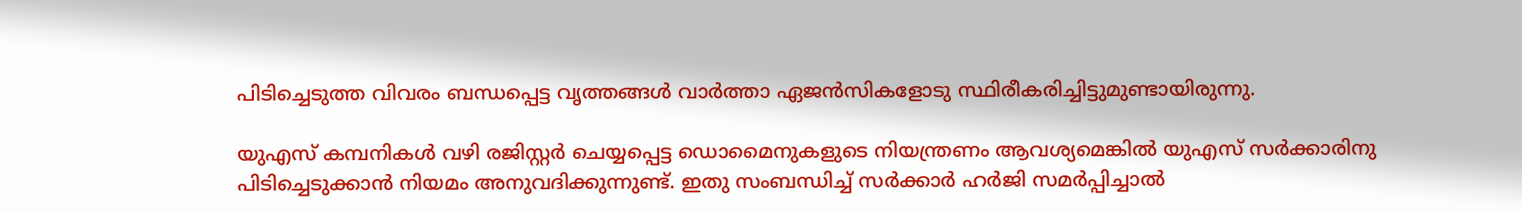പിടിച്ചെടുത്ത വിവരം ബന്ധപ്പെട്ട വൃത്തങ്ങള്‍ വാര്‍ത്താ ഏജൻസികളോടു സ്ഥിരീകരിച്ചിട്ടുമുണ്ടായിരുന്നു.

യുഎസ് കമ്പനികള്‍ വഴി രജിസ്റ്റര്‍ ചെയ്യപ്പെട്ട ഡൊമൈനുകളുടെ നിയന്ത്രണം ആവശ്യമെങ്കിൽ യുഎസ് സര്‍ക്കാരിനു പിടിച്ചെടുക്കാൻ നിയമം അനുവദിക്കുന്നുണ്ട്. ഇതു സംബന്ധിച്ച് സര്‍ക്കാര്‍ ഹര്‍ജി സമര്‍പ്പിച്ചാൽ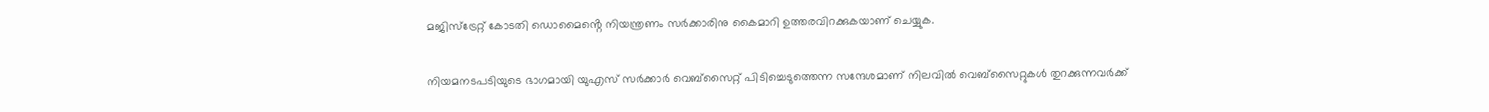മജിസ്ട്രേറ്റ് കോടതി ഡൊമൈൻ്റെ നിയന്ത്രണം സര്‍ക്കാരിനു കൈമാറി ഉത്തരവിറക്കുകയാണ് ചെയ്യുക.

നിയമനടപടിയുടെ ഭാഗമായി യുഎസ് സര്‍ക്കാര്‍ വെബ്സൈറ്റ് പിടിച്ചെടുത്തെന്ന സന്ദേശമാണ് നിലവിൽ വെബ്സൈറ്റുകള്‍ തുറക്കുന്നവര്‍ക്ക്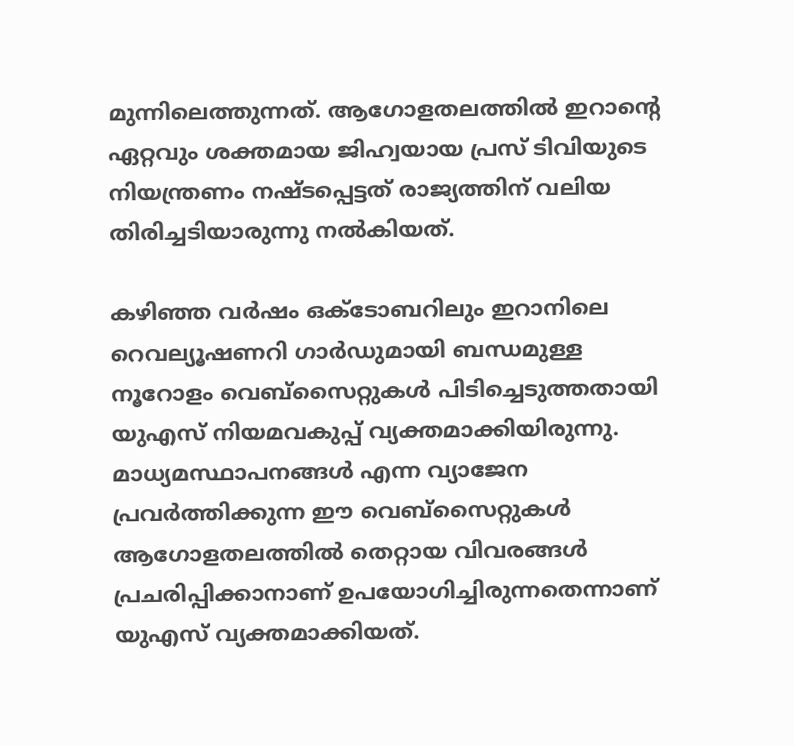മുന്നിലെത്തുന്നത്. ആഗോളതലത്തിൽ ഇറാൻ്റെ ഏറ്റവും ശക്തമായ ജിഹ്വയായ പ്രസ് ടിവിയുടെ നിയന്ത്രണം നഷ്ടപ്പെട്ടത് രാജ്യത്തിന് വലിയ തിരിച്ചടിയാരുന്നു നൽകിയത്.

കഴിഞ്ഞ വര്‍ഷം ഒക്ടോബറിലും ഇറാനിലെ റെവല്യൂഷണറി ഗാര്‍ഡുമായി ബന്ധമുള്ള നൂറോളം വെബ്സൈറ്റുകള്‍ പിടിച്ചെടുത്തതായി യുഎസ് നിയമവകുപ്പ് വ്യക്തമാക്കിയിരുന്നു. മാധ്യമസ്ഥാപനങ്ങള്‍ എന്ന വ്യാജേന പ്രവര്‍ത്തിക്കുന്ന ഈ വെബ്സൈറ്റുകള്‍ ആഗോളതലത്തിൽ തെറ്റായ വിവരങ്ങള്‍ പ്രചരിപ്പിക്കാനാണ് ഉപയോഗിച്ചിരുന്നതെന്നാണ് യുഎസ് വ്യക്തമാക്കിയത്.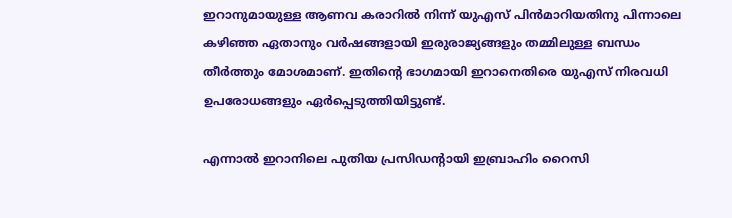ഇറാനുമായുള്ള ആണവ കരാറിൽ നിന്ന് യുഎസ് പിൻമാറിയതിനു പിന്നാലെ കഴിഞ്ഞ ഏതാനും വര്‍ഷങ്ങളായി ഇരുരാജ്യങ്ങളും തമ്മിലുള്ള ബന്ധം തീര്‍ത്തും മോശമാണ്. ഇതിൻ്റെ ഭാഗമായി ഇറാനെതിരെ യുഎസ് നിരവധി ഉപരോധങ്ങളും ഏര്‍പ്പെടുത്തിയിട്ടുണ്ട്.

എന്നാൽ ഇറാനിലെ പുതിയ പ്രസിഡൻ്റായി ഇബ്രാഹിം റൈസി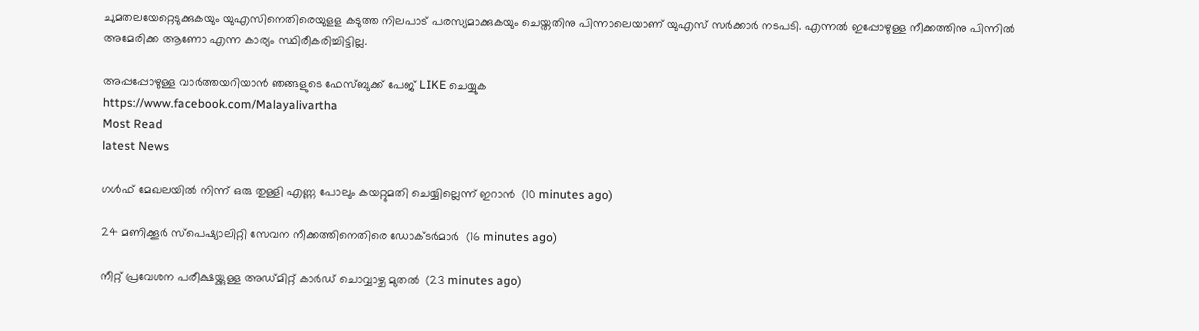ചുമതലയേറ്റെടുക്കുകയും യുഎസിനെതിരെയുളള കടുത്ത നിലപാട് പരസ്യമാക്കുകയും ചെയ്തതിനു പിന്നാലെയാണ് യുഎസ് സര്‍ക്കാര്‍ നടപടി. എന്നൽ ഇപ്പോഴുള്ള നീക്കത്തിനു പിന്നിൽ അമേരിക്ക ആണോ എന്ന കാര്യം സ്ഥിരീകരിച്ചിട്ടില്ല.

അപ്പപ്പോഴുള്ള വാര്‍ത്തയറിയാന്‍ ഞങ്ങളുടെ ഫേസ്‌ബുക്ക്‌ പേജ് LIKE ചെയ്യുക
https://www.facebook.com/Malayalivartha
Most Read
latest News

ഗള്‍ഫ് മേഖലയില്‍ നിന്ന് ഒരു തുള്ളി എണ്ണ പോലും കയറ്റുമതി ചെയ്യില്ലെന്ന് ഇറാന്‍  (10 minutes ago)

24 മണിക്കൂര്‍ സ്‌പെഷ്യാലിറ്റി സേവന നീക്കത്തിനെതിരെ ഡോക്ടര്‍മാര്‍  (16 minutes ago)

നീറ്റ് പ്രവേശന പരീക്ഷയ്ക്കുള്ള അഡ്മിറ്റ് കാര്‍ഡ് ചൊവ്വാഴ്ച മുതല്‍  (23 minutes ago)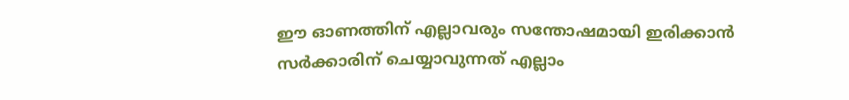ഈ ഓണത്തിന് എല്ലാവരും സന്തോഷമായി ഇരിക്കാന്‍ സര്‍ക്കാരിന് ചെയ്യാവുന്നത് എല്ലാം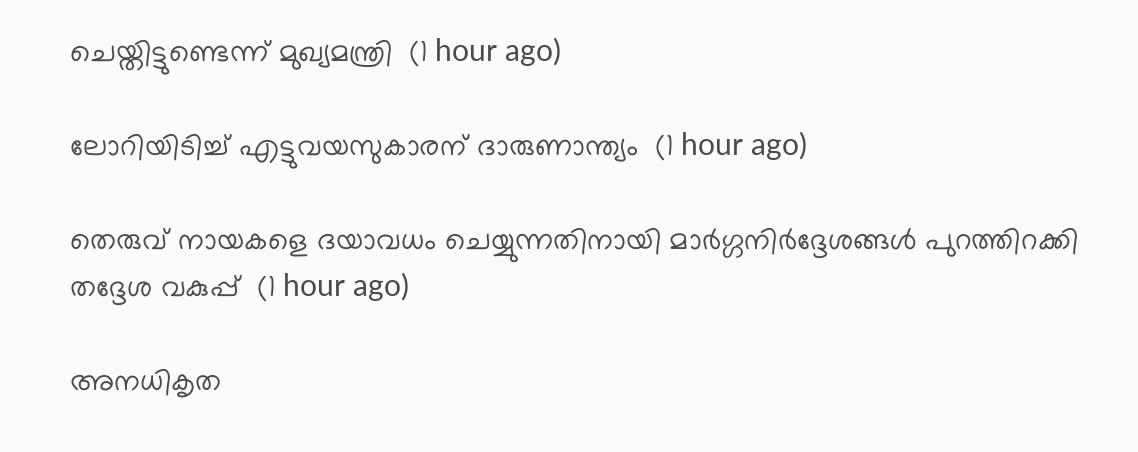ചെയ്തിട്ടുണ്ടെന്ന് മുഖ്യമന്ത്രി  (1 hour ago)

ലോറിയിടിച്ച് എട്ടുവയസുകാരന് ദാരുണാന്ത്യം  (1 hour ago)

തെരുവ് നായകളെ ദയാവധം ചെയ്യുന്നതിനായി മാര്‍ഗ്ഗനിര്‍ദ്ദേശങ്ങള്‍ പുറത്തിറക്കി തദ്ദേശ വകുപ്പ്  (1 hour ago)

അനധികൃത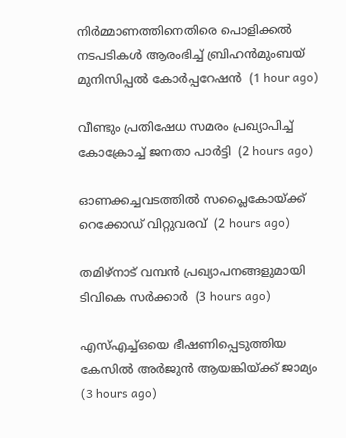നിര്‍മ്മാണത്തിനെതിരെ പൊളിക്കല്‍ നടപടികള്‍ ആരംഭിച്ച് ബ്രിഹന്‍മുംബയ് മുനിസിപ്പല്‍ കോര്‍പ്പറേഷന്‍  (1 hour ago)

വീണ്ടും പ്രതിഷേധ സമരം പ്രഖ്യാപിച്ച് കോക്രോച്ച് ജനതാ പാര്‍ട്ടി  (2 hours ago)

ഓണക്കച്ചവടത്തില്‍ സപ്ലൈകോയ്ക്ക് റെക്കോഡ് വിറ്റുവരവ്  (2 hours ago)

തമിഴ്‌നാട് വമ്പന്‍ പ്രഖ്യാപനങ്ങളുമായി ടിവികെ സര്‍ക്കാര്‍  (3 hours ago)

എസ്എച്ച്ഒയെ ഭീഷണിപ്പെടുത്തിയ കേസില്‍ അര്‍ജുന്‍ ആയങ്കിയ്ക്ക് ജാമ്യം  (3 hours ago)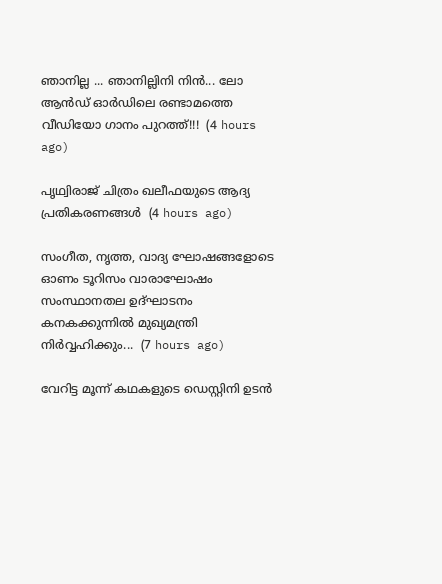ഞാനില്ല ... ഞാനില്ലിനി നിൻ... ലോ ആൻഡ് ഓർഡിലെ രണ്ടാമത്തെ വീഡിയോ ഗാനം പുറത്ത്!!!  (4 hours ago)

പൃഥ്വിരാജ് ചിത്രം ഖലീഫയുടെ ആദ്യ പ്രതികരണങ്ങള്‍  (4 hours ago)

സംഗീത, നൃത്ത, വാദ്യ ഘോഷങ്ങളോടെ ഓണം ടൂറിസം വാരാഘോഷം സംസ്ഥാനതല ഉദ്ഘാടനം കനകക്കുന്നില്‍ മുഖ്യമന്ത്രി നിര്‍വ്വഹിക്കും...  (7 hours ago)

വേറിട്ട മൂന്ന് കഥകളുടെ ഡെസ്റ്റിനി ഉടന്‍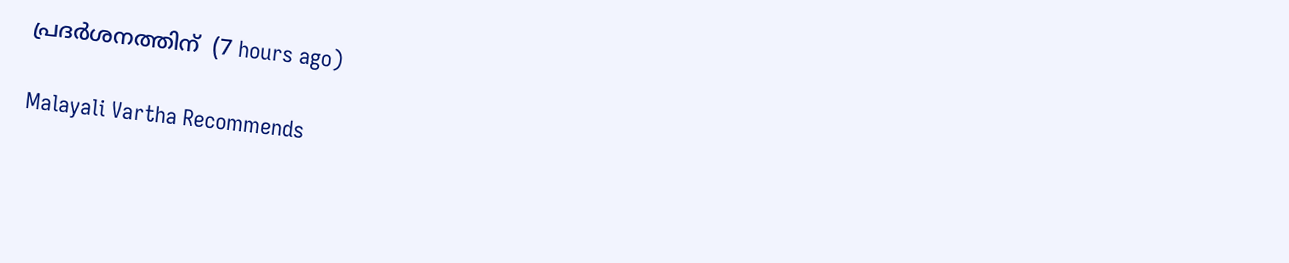പ്രദര്‍ശനത്തിന്  (7 hours ago)

Malayali Vartha Recommends